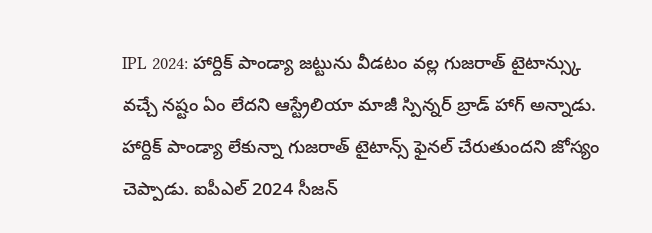IPL 2024: హార్దిక్ పాండ్యా జట్టును వీడటం వల్ల గుజరాత్ టైటాన్స్కు వచ్చే నష్టం ఏం లేదని ఆస్ట్రేలియా మాజీ స్పిన్నర్ బ్రాడ్ హాగ్ అన్నాడు. హార్దిక్ పాండ్యా లేకున్నా గుజరాత్ టైటాన్స్ ఫైనల్ చేరుతుందని జోస్యం చెప్పాడు. ఐపీఎల్ 2024 సీజన్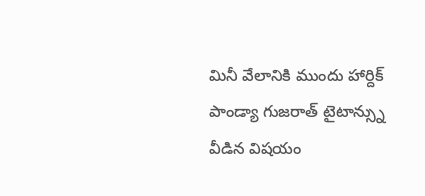మినీ వేలానికి ముందు హార్దిక్ పాండ్యా గుజరాత్ టైటాన్స్ను వీడిన విషయం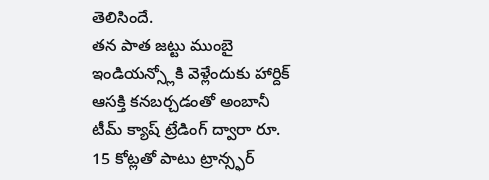తెలిసిందే.
తన పాత జట్టు ముంబై ఇండియన్స్లోకి వెళ్లేందుకు హార్దిక్ ఆసక్తి కనబర్చడంతో అంబానీ టీమ్ క్యాష్ ట్రేడింగ్ ద్వారా రూ. 15 కోట్లతో పాటు ట్రాన్స్ఫర్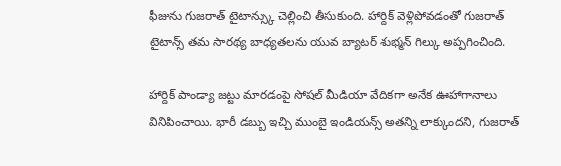ఫీజును గుజరాత్ టైటాన్స్కు చెల్లించి తీసుకుంది. హార్దిక్ వెళ్లిపోవడంతో గుజరాత్ టైటాన్స్ తమ సారథ్య బాధ్యతలను యువ బ్యాటర్ శుభ్మన్ గిల్కు అప్పగించింది.

హార్దిక్ పాండ్యా జట్టు మారడంపై సోషల్ మీడియా వేదికగా అనేక ఊహాగానాలు వినిపించాయి. భారీ డబ్బు ఇచ్చి ముంబై ఇండియన్స్ అతన్ని లాక్కుందని, గుజరాత్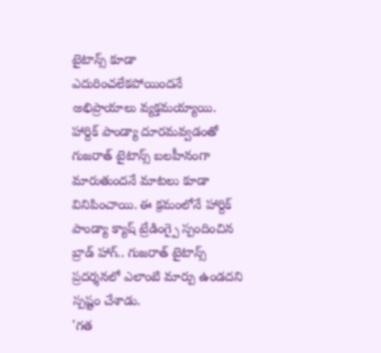టైటాన్స్ కూడా ఎదురించలేకపోయిందనే అభిప్రాయాలు వ్యక్తమయ్యాయి.
హార్దిక్ పాండ్యా దూరమవ్వడంతో గుజరాత్ టైటాన్స్ బలహీనంగా మారుతుందనే మాటలు కూడా వినిపించాయి. ఈ క్రమంలోనే హార్దిక్ పాండ్యా క్యాష్ ట్రేడింగ్పై స్పందించిన బ్రాడ్ హాగ్.. గుజరాత్ టైటాన్స్ ప్రదర్శనలో ఎలాంటి మార్పు ఉండదని స్పష్టం చేశాడు.
'గత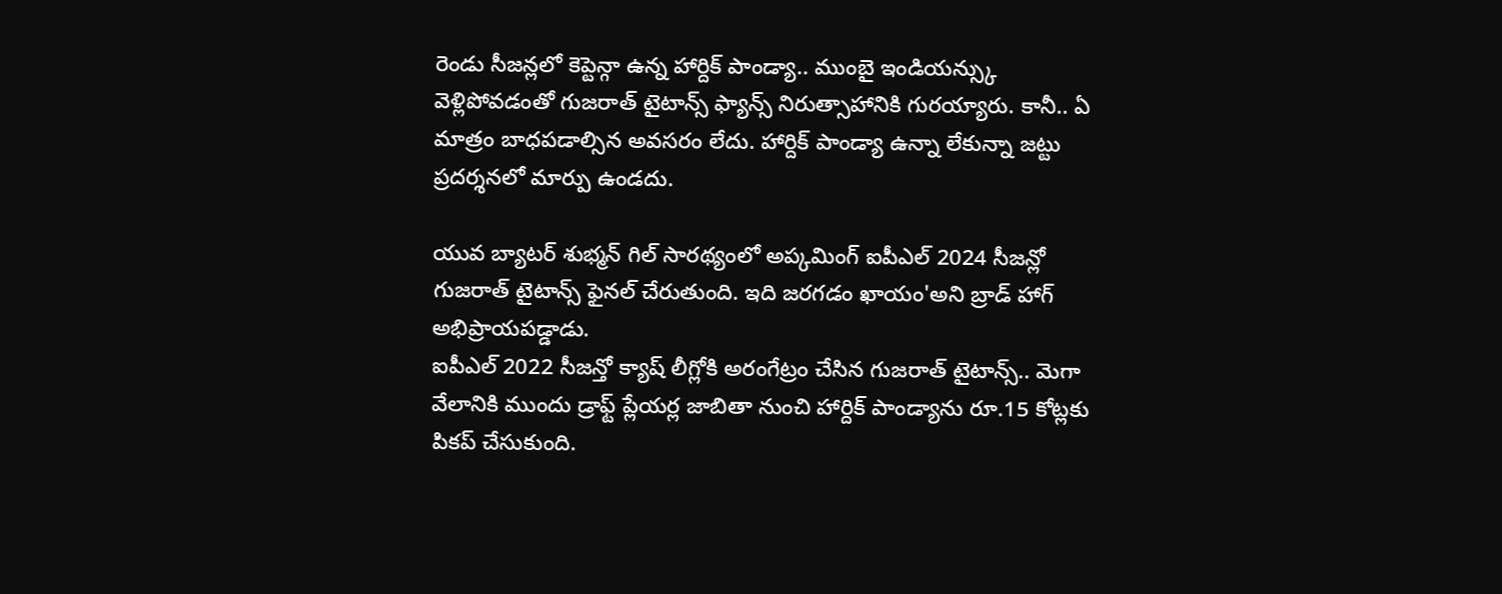రెండు సీజన్లలో కెప్టెన్గా ఉన్న హార్దిక్ పాండ్యా.. ముంబై ఇండియన్స్కు వెళ్లిపోవడంతో గుజరాత్ టైటాన్స్ ఫ్యాన్స్ నిరుత్సాహానికి గురయ్యారు. కానీ.. ఏ మాత్రం బాధపడాల్సిన అవసరం లేదు. హార్దిక్ పాండ్యా ఉన్నా లేకున్నా జట్టు ప్రదర్శనలో మార్పు ఉండదు.

యువ బ్యాటర్ శుభ్మన్ గిల్ సారథ్యంలో అప్కమింగ్ ఐపీఎల్ 2024 సీజన్లో గుజరాత్ టైటాన్స్ ఫైనల్ చేరుతుంది. ఇది జరగడం ఖాయం'అని బ్రాడ్ హాగ్ అభిప్రాయపడ్డాడు.
ఐపీఎల్ 2022 సీజన్తో క్యాష్ లీగ్లోకి అరంగేట్రం చేసిన గుజరాత్ టైటాన్స్.. మెగా వేలానికి ముందు డ్రాఫ్ట్ ప్లేయర్ల జాబితా నుంచి హార్దిక్ పాండ్యాను రూ.15 కోట్లకు పికప్ చేసుకుంది.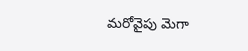మరోవైపు మెగా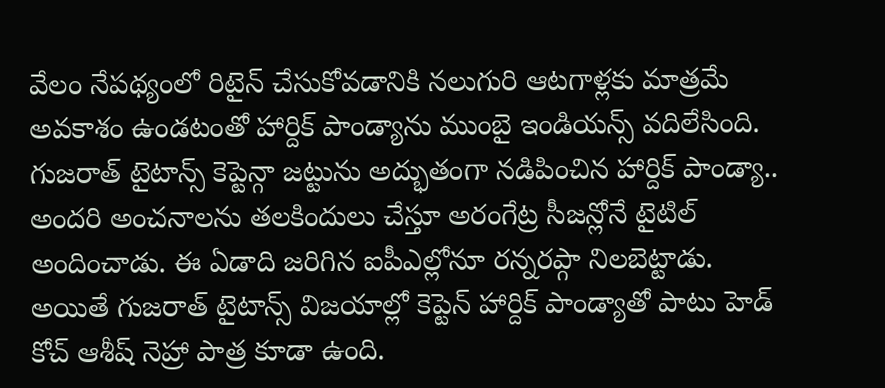వేలం నేపథ్యంలో రిటైన్ చేసుకోవడానికి నలుగురి ఆటగాళ్లకు మాత్రమే అవకాశం ఉండటంతో హార్దిక్ పాండ్యాను ముంబై ఇండియన్స్ వదిలేసింది.
గుజరాత్ టైటాన్స్ కెప్టెన్గా జట్టును అద్భుతంగా నడిపించిన హార్దిక్ పాండ్యా.. అందరి అంచనాలను తలకిందులు చేస్తూ అరంగేట్ర సీజన్లోనే టైటిల్ అందించాడు. ఈ ఏడాది జరిగిన ఐపీఎల్లోనూ రన్నరప్గా నిలబెట్టాడు.
అయితే గుజరాత్ టైటాన్స్ విజయాల్లో కెప్టెన్ హార్దిక్ పాండ్యాతో పాటు హెడ్ కోచ్ ఆశీష్ నెహ్రా పాత్ర కూడా ఉంది.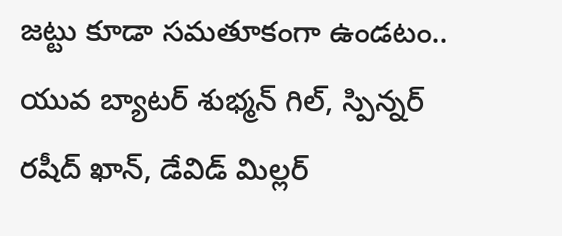జట్టు కూడా సమతూకంగా ఉండటం.. యువ బ్యాటర్ శుభ్మన్ గిల్, స్పిన్నర్ రషీద్ ఖాన్, డేవిడ్ మిల్లర్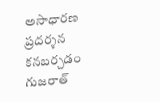అసాధారణ ప్రదర్శన కనబర్చడం గుజరాత్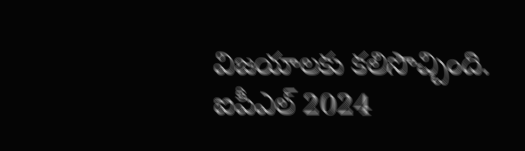విజయాలకు కలిసొచ్చింది.
ఐపీఎల్ 2024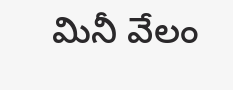మినీ వేలం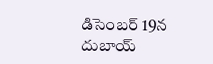డిసెంబర్ 19న దుబాయ్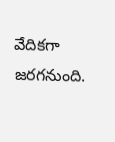వేదికగా జరగనుంది.